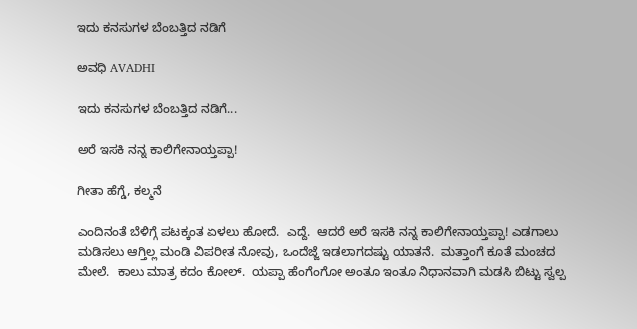ಇದು ಕನಸುಗಳ ಬೆಂಬತ್ತಿದ ನಡಿಗೆ‍

ಅವಧಿ AVADHI

ಇದು ಕನಸುಗಳ ಬೆಂಬತ್ತಿದ ನಡಿಗೆ...

ಅರೆ ಇಸಕಿ ನನ್ನ ಕಾಲಿಗೇನಾಯ್ತಪ್ಪಾ!

ಗೀತಾ ಹೆಗ್ಡೆ, ಕಲ್ಮನೆ

ಎಂದಿನಂತೆ ಬೆಳಿಗ್ಗೆ ಪಟಕ್ಕಂತ ಏಳಲು ಹೋದೆ.  ಎದ್ದೆ.  ಆದರೆ ಅರೆ ಇಸಕಿ ನನ್ನ ಕಾಲಿಗೇನಾಯ್ತಪ್ಪಾ! ಎಡಗಾಲು ಮಡಿಸಲು ಆಗ್ತಿಲ್ಲ ಮಂಡಿ ವಿಪರೀತ ನೋವು, ಒಂದೆಜ್ಜೆ ಇಡಲಾಗದಷ್ಟು ಯಾತನೆ.  ಮತ್ತಾಂಗೆ ಕೂತೆ ಮಂಚದ ಮೇಲೆ.  ಕಾಲು ಮಾತ್ರ ಕದಂ ಕೋಲ್.  ಯಪ್ಪಾ ಹೆಂಗೆಂಗೋ ಅಂತೂ ಇಂತೂ ನಿಧಾನವಾಗಿ ಮಡಸಿ ಬಿಟ್ಟು ಸ್ವಲ್ಪ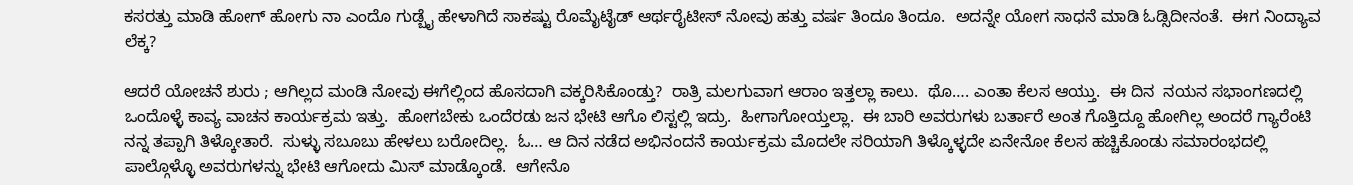ಕಸರತ್ತು ಮಾಡಿ ಹೋಗ್ ಹೋಗು ನಾ ಎಂದೊ ಗುಡ್ಬೈ ಹೇಳಾಗಿದೆ ಸಾಕಷ್ಟು ರೊಮೈಟೈಡ್ ಆರ್ಥರೈಟೀಸ್ ನೋವು ಹತ್ತು ವರ್ಷ ತಿಂದೂ ತಿಂದೂ.  ಅದನ್ನೇ ಯೋಗ ಸಾಧನೆ ಮಾಡಿ ಓಡ್ಸಿದೀನಂತೆ.  ಈಗ ನಿಂದ್ಯಾವ ಲೆಕ್ಕ?

ಆದರೆ ಯೋಚನೆ ಶುರು ; ಆಗಿಲ್ಲದ ಮಂಡಿ ನೋವು ಈಗೆಲ್ಲಿಂದ ಹೊಸದಾಗಿ ವಕ್ಕರಿಸಿಕೊಂಡ್ತು?  ರಾತ್ರಿ ಮಲಗುವಾಗ ಆರಾಂ ಇತ್ತಲ್ಲಾ ಕಾಲು.  ಥೊ…. ಎಂತಾ ಕೆಲಸ ಆಯ್ತು.  ಈ ದಿನ  ನಯನ ಸಭಾಂಗಣದಲ್ಲಿ ಒಂದೊಳ್ಳೆ ಕಾವ್ಯ ವಾಚನ ಕಾರ್ಯಕ್ರಮ ಇತ್ತು.  ಹೋಗಬೇಕು ಒಂದೆರಡು ಜನ ಭೇಟಿ ಆಗೊ ಲಿಸ್ಟಲ್ಲಿ ಇದ್ರು.  ಹೀಗಾಗೋಯ್ತಲ್ಲಾ.  ಈ ಬಾರಿ ಅವರುಗಳು ಬರ್ತಾರೆ ಅಂತ ಗೊತ್ತಿದ್ದೂ ಹೋಗಿಲ್ಲ ಅಂದರೆ ಗ್ಯಾರೆಂಟಿ ನನ್ನ ತಪ್ಪಾಗಿ ತಿಳ್ಕೋತಾರೆ.  ಸುಳ್ಳು ಸಬೂಬು ಹೇಳಲು ಬರೋದಿಲ್ಲ.  ಓ… ಆ ದಿನ ನಡೆದ ಅಭಿನಂದನೆ ಕಾರ್ಯಕ್ರಮ ಮೊದಲೇ ಸರಿಯಾಗಿ ತಿಳ್ಕೊಳ್ಳದೇ ಏನೇನೋ ಕೆಲಸ ಹಚ್ಚಿಕೊಂಡು ಸಮಾರಂಭದಲ್ಲಿ ಪಾಲ್ಗೊಳ್ಳೊ ಅವರುಗಳನ್ನು ಭೇಟಿ ಆಗೋದು ಮಿಸ್ ಮಾಡ್ಕೊಂಡೆ.  ಆಗೇನೊ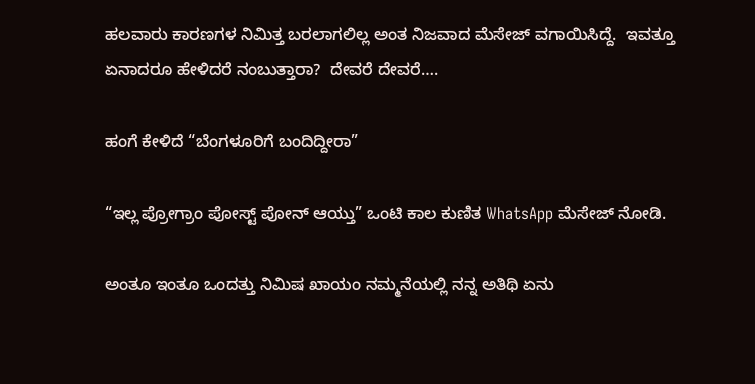ಹಲವಾರು ಕಾರಣಗಳ ನಿಮಿತ್ತ ಬರಲಾಗಲಿಲ್ಲ ಅಂತ ನಿಜವಾದ ಮೆಸೇಜ್ ವಗಾಯಿಸಿದ್ದೆ.  ಇವತ್ತೂ ಏನಾದರೂ ಹೇಳಿದರೆ ನಂಬುತ್ತಾರಾ?  ದೇವರೆ ದೇವರೆ….

ಹಂಗೆ ಕೇಳಿದೆ “ಬೆಂಗಳೂರಿಗೆ ಬಂದಿದ್ದೀರಾ”

“ಇಲ್ಲ ಪ್ರೋಗ್ರಾಂ ಪೋಸ್ಟ್ ಪೋನ್ ಆಯ್ತು” ಒಂಟಿ ಕಾಲ ಕುಣಿತ WhatsApp ಮೆಸೇಜ್ ನೋಡಿ.

ಅಂತೂ ಇಂತೂ ಒಂದತ್ತು ನಿಮಿಷ ಖಾಯಂ ನಮ್ಮನೆಯಲ್ಲಿ ನನ್ನ ಅತಿಥಿ ಏನು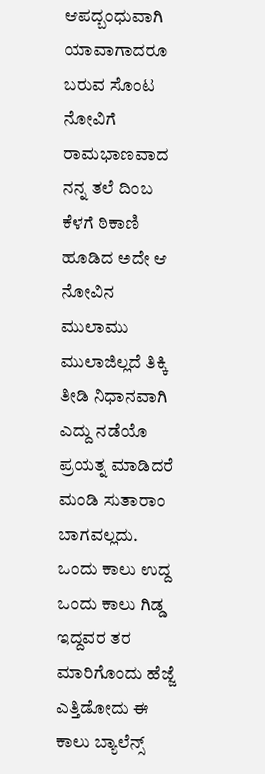ಆಪದ್ಬಂಧುವಾಗಿ ಯಾವಾಗಾದರೂ ಬರುವ ಸೊಂಟ ನೋವಿಗೆ ರಾಮಭಾಣವಾದ ನನ್ನ ತಲೆ ದಿಂಬ ಕೆಳಗೆ ಠಿಕಾಣಿ ಹೂಡಿದ ಅದೇ ಆ ನೋವಿನ ಮುಲಾಮು ಮುಲಾಜಿಲ್ಲದೆ ತಿಕ್ಕಿ ತೀಡಿ ನಿಧಾನವಾಗಿ ಎದ್ದು ನಡೆಯೊ ಪ್ರಯತ್ನ ಮಾಡಿದರೆ ಮಂಡಿ ಸುತಾರಾಂ ಬಾಗವಲ್ಲದು.  ಒಂದು ಕಾಲು ಉದ್ದ ಒಂದು ಕಾಲು ಗಿಡ್ಡ ಇದ್ದವರ ತರ ಮಾರಿಗೊಂದು ಹೆಜ್ಜೆ ಎತ್ತಿಡೋದು ಈ ಕಾಲು ಬ್ಯಾಲೆನ್ಸ್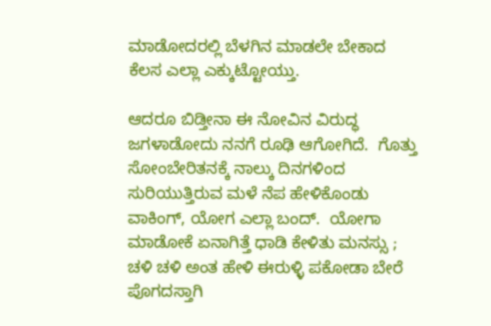ಮಾಡೋದರಲ್ಲಿ ಬೆಳಗಿನ ಮಾಡಲೇ ಬೇಕಾದ ಕೆಲಸ ಎಲ್ಲಾ ಎಕ್ಕುಟ್ಟೋಯ್ತು.

ಆದರೂ ಬಿಡ್ತೀನಾ ಈ ನೋವಿನ ವಿರುದ್ಧ ಜಗಳಾಡೋದು ನನಗೆ ರೂಢಿ ಆಗೋಗಿದೆ.  ಗೊತ್ತು ಸೋಂಬೇರಿತನಕ್ಕೆ ನಾಲ್ಕು ದಿನಗಳಿಂದ ಸುರಿಯುತ್ತಿರುವ ಮಳೆ ನೆಪ ಹೇಳಿಕೊಂಡು ವಾಕಿಂಗ್, ಯೋಗ ಎಲ್ಲಾ ಬಂದ್.  ಯೋಗಾ ಮಾಡೋಕೆ ಏನಾಗಿತ್ತೆ ಧಾಡಿ ಕೇಳಿತು ಮನಸ್ಸು ; ಚಳಿ ಚಳಿ ಅಂತ ಹೇಳಿ ಈರುಳ್ಳಿ ಪಕೋಡಾ ಬೇರೆ ಪೊಗದಸ್ತಾಗಿ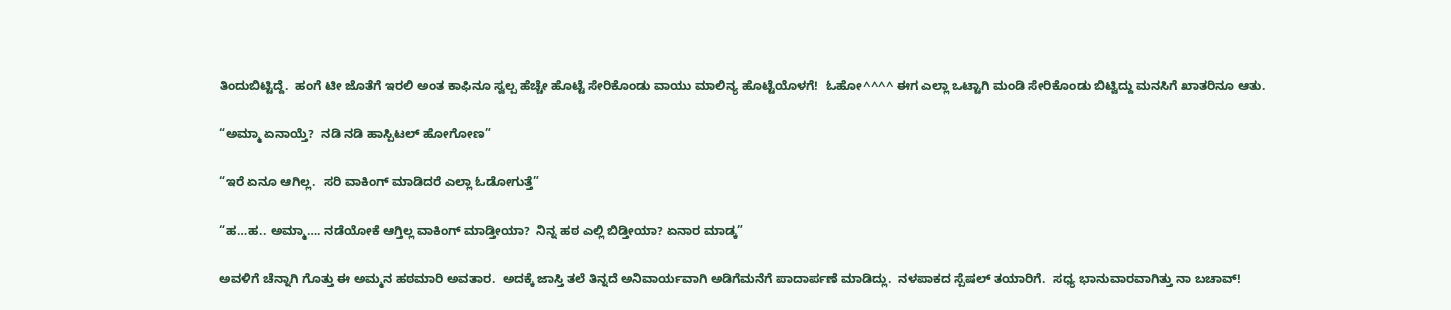ತಿಂದುಬಿಟ್ಟಿದ್ದೆ.  ಹಂಗೆ ಟೀ ಜೊತೆಗೆ ಇರಲಿ ಅಂತ ಕಾಫಿನೂ ಸ್ವಲ್ಪ ಹೆಚ್ಚೇ ಹೊಟ್ಟೆ ಸೇರಿಕೊಂಡು ವಾಯು ಮಾಲಿನ್ಯ ಹೊಟ್ಟೆಯೊಳಗೆ!  ಓಹೋ^^^^ ಈಗ ಎಲ್ಲಾ ಒಟ್ಟಾಗಿ ಮಂಡಿ ಸೇರಿಕೊಂಡು ಬಿಟ್ವಿದ್ದು ಮನಸಿಗೆ ಖಾತರಿನೂ ಆತು.

“ಅಮ್ಮಾ ಏನಾಯ್ತೆ?  ನಡಿ ನಡಿ ಹಾಸ್ಪಿಟಲ್ ಹೋಗೋಣ”

“ಇರೆ ಏನೂ ಆಗಿಲ್ಲ.  ಸರಿ ವಾಕಿಂಗ್ ಮಾಡಿದರೆ ಎಲ್ಲಾ ಓಡೋಗುತ್ತೆ”

“ಹ…ಹ.. ಅಮ್ಮಾ…. ನಡೆಯೋಕೆ ಆಗ್ತಿಲ್ಲ ವಾಕಿಂಗ್ ಮಾಡ್ತೀಯಾ?  ನಿನ್ನ ಹಠ ಎಲ್ಲಿ ಬಿಡ್ತೀಯಾ? ಏನಾರ ಮಾಡ್ಕ”

ಅವಳಿಗೆ ಚೆನ್ನಾಗಿ ಗೊತ್ತು ಈ ಅಮ್ಮನ ಹಠಮಾರಿ ಅವತಾರ.  ಅದಕ್ಕೆ ಜಾಸ್ತಿ ತಲೆ ತಿನ್ನದೆ ಅನಿವಾರ್ಯವಾಗಿ ಅಡಿಗೆಮನೆಗೆ ಪಾದಾರ್ಪಣೆ ಮಾಡಿದ್ಲು.  ನಳಪಾಕದ ಸ್ಪೆಷಲ್ ತಯಾರಿಗೆ.  ಸಧ್ಯ ಭಾನುವಾರವಾಗಿತ್ತು ನಾ ಬಚಾವ್!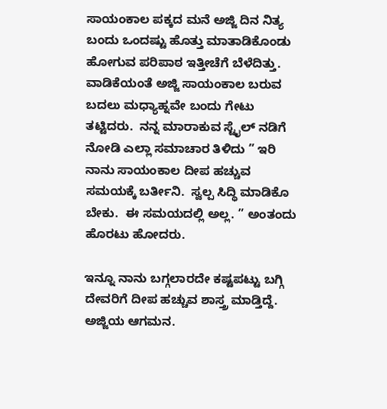ಸಾಯಂಕಾಲ ಪಕ್ಕದ ಮನೆ ಅಜ್ಜಿ ದಿನ ನಿತ್ಯ ಬಂದು ಒಂದಷ್ಟು ಹೊತ್ತು ಮಾತಾಡಿಕೊಂಡು ಹೋಗುವ ಪರಿಪಾಠ ಇತ್ತೀಚೆಗೆ ಬೆಳೆದಿತ್ತು.  ವಾಡಿಕೆಯಂತೆ ಅಜ್ಜಿ ಸಾಯಂಕಾಲ ಬರುವ ಬದಲು ಮಧ್ಯಾಹ್ನವೇ ಬಂದು ಗೇಟು ತಟ್ಟಿದರು.  ನನ್ನ ಮಾರಾಕುವ ಸ್ಟೈಲ್ ನಡಿಗೆ ನೋಡಿ ಎಲ್ಲಾ ಸಮಾಚಾರ ತಿಳಿದು ” ಇರಿ ನಾನು ಸಾಯಂಕಾಲ ದೀಪ ಹಚ್ಚುವ ಸಮಯಕ್ಕೆ ಬರ್ತೀನಿ.  ಸ್ವಲ್ಪ ಸಿದ್ಧಿ ಮಾಡಿಕೊ ಬೇಕು.  ಈ ಸಮಯದಲ್ಲಿ ಅಲ್ಲ. ” ಅಂತಂದು ಹೊರಟು ಹೋದರು.

ಇನ್ನೂ ನಾನು ಬಗ್ಗಲಾರದೇ ಕಷ್ಟಪಟ್ಟು ಬಗ್ಗಿ ದೇವರಿಗೆ ದೀಪ ಹಚ್ಚುವ ಶಾಸ್ತ್ರ ಮಾಡ್ತಿದ್ದೆ.  ಅಜ್ಜಿಯ ಆಗಮನ.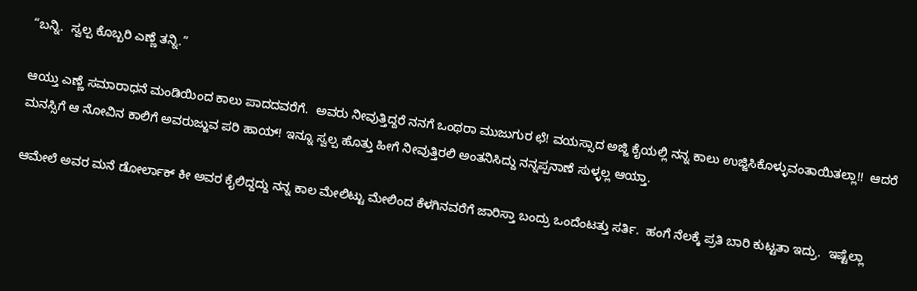“ಬನ್ನಿ.  ಸ್ವಲ್ಪ ಕೊಬ್ಬರಿ ಎಣ್ಣೆ ತನ್ನಿ.”

ಆಯ್ತು ಎಣ್ಣೆ ಸಮಾರಾಧನೆ ಮಂಡಿಯಿಂದ ಕಾಲು ಪಾದದವರೆಗೆ.  ಅವರು ನೀವುತ್ತಿದ್ದರೆ ನನಗೆ ಒಂಥರಾ ಮುಜುಗುರ ಛೆ! ವಯಸ್ಸಾದ ಅಜ್ಜಿ ಕೈಯಲ್ಲಿ ನನ್ನ ಕಾಲು ಉಜ್ಜಿಸಿಕೊಳ್ಳುವಂತಾಯಿತಲ್ಲಾ!!  ಆದರೆ ಮನಸ್ಸಿಗೆ ಆ ನೋವಿನ ಕಾಲಿಗೆ ಅವರುಜ್ಜುವ ಪರಿ ಹಾಯ್! ಇನ್ನೂ ಸ್ವಲ್ಪ ಹೊತ್ತು ಹೀಗೆ ನೀವುತ್ತಿರಲಿ ಅಂತನಿಸಿದ್ದು ನನ್ನಪ್ಪನಾಣೆ ಸುಳ್ಳಲ್ಲ ಆಯ್ತಾ.

ಆಮೇಲೆ ಅವರ ಮನೆ ಡೋರ್ಲಾಕ್ ಕೀ ಅವರ ಕೈಲಿದ್ದದ್ದು ನನ್ನ ಕಾಲ ಮೇಲಿಟ್ಟು ಮೇಲಿಂದ ಕೆಳಗಿನವರೆಗೆ ಜಾರಿಸ್ತಾ ಬಂದ್ರು ಒಂದೆಂಟತ್ತು ಸರ್ತಿ.  ಹಂಗೆ ನೆಲಕ್ಕೆ ಪ್ರತಿ ಬಾರಿ ಕುಟ್ಟತಾ ಇದ್ರು.  ಇಷ್ಟೆಲ್ಲಾ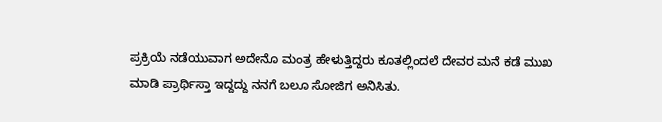ಪ್ರಕ್ರಿಯೆ ನಡೆಯುವಾಗ ಅದೇನೊ ಮಂತ್ರ ಹೇಳುತ್ತಿದ್ದರು ಕೂತಲ್ಲಿಂದಲೆ ದೇವರ ಮನೆ ಕಡೆ ಮುಖ ಮಾಡಿ ಪ್ರಾರ್ಥಿಸ್ತಾ ಇದ್ದದ್ದು ನನಗೆ ಬಲೂ ಸೋಜಿಗ ಅನಿಸಿತು.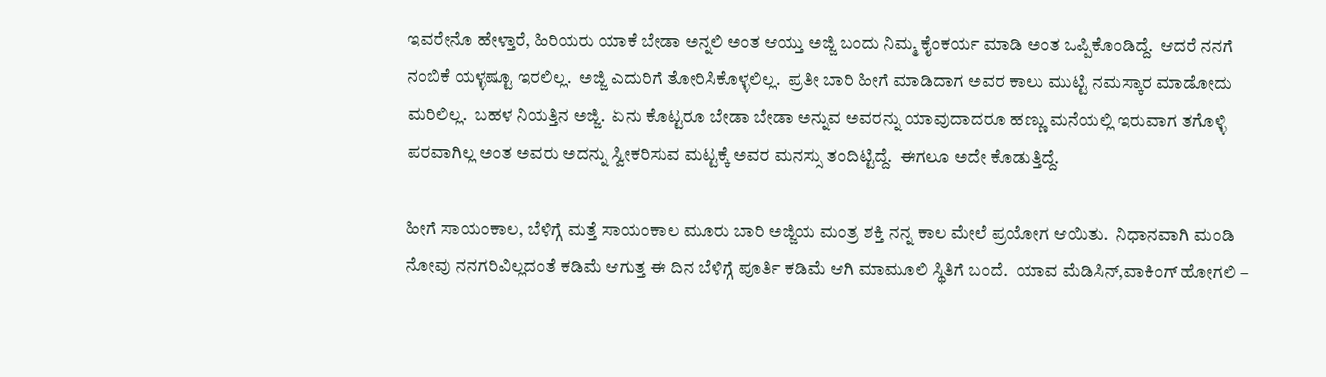ಇವರೇನೊ ಹೇಳ್ತಾರೆ, ಹಿರಿಯರು ಯಾಕೆ ಬೇಡಾ ಅನ್ನಲಿ ಅಂತ ಆಯ್ತು ಅಜ್ಜಿ ಬಂದು ನಿಮ್ಮ ಕೈಂಕರ್ಯ ಮಾಡಿ ಅಂತ ಒಪ್ಪಿಕೊಂಡಿದ್ದೆ.  ಆದರೆ ನನಗೆ ನಂಬಿಕೆ ಯಳ್ಳಷ್ಟೂ ಇರಲಿಲ್ಲ.  ಅಜ್ಜಿ ಎದುರಿಗೆ ತೋರಿಸಿಕೊಳ್ಳಲಿಲ್ಲ.  ಪ್ರತೀ ಬಾರಿ ಹೀಗೆ ಮಾಡಿದಾಗ ಅವರ ಕಾಲು ಮುಟ್ಟಿ ನಮಸ್ಕಾರ ಮಾಡೋದು ಮರಿಲಿಲ್ಲ.  ಬಹಳ ನಿಯತ್ತಿನ ಅಜ್ಜಿ.  ಏನು ಕೊಟ್ಟರೂ ಬೇಡಾ ಬೇಡಾ ಅನ್ನುವ ಅವರನ್ನು ಯಾವುದಾದರೂ ಹಣ್ಣು ಮನೆಯಲ್ಲಿ ಇರುವಾಗ ತಗೊಳ್ಳಿ ಪರವಾಗಿಲ್ಲ ಅಂತ ಅವರು ಅದನ್ನು ಸ್ವೀಕರಿಸುವ ಮಟ್ಟಕ್ಕೆ ಅವರ ಮನಸ್ಸು ತಂದಿಟ್ಟಿದ್ದೆ.  ಈಗಲೂ ಅದೇ ಕೊಡುತ್ತಿದ್ದೆ.

ಹೀಗೆ ಸಾಯಂಕಾಲ, ಬೆಳಿಗ್ಗೆ ಮತ್ತೆ ಸಾಯಂಕಾಲ ಮೂರು ಬಾರಿ ಅಜ್ಜಿಯ ಮಂತ್ರ ಶಕ್ತಿ ನನ್ನ ಕಾಲ ಮೇಲೆ ಪ್ರಯೋಗ ಆಯಿತು.  ನಿಧಾನವಾಗಿ ಮಂಡಿ ನೋವು ನನಗರಿವಿಲ್ಲದಂತೆ ಕಡಿಮೆ ಆಗುತ್ತ ಈ ದಿನ ಬೆಳಿಗ್ಗೆ ಪೂರ್ತಿ ಕಡಿಮೆ ಆಗಿ ಮಾಮೂಲಿ ಸ್ಥಿತಿಗೆ ಬಂದೆ.  ಯಾವ ಮೆಡಿಸಿನ್,ವಾಕಿಂಗ್ ಹೋಗಲಿ –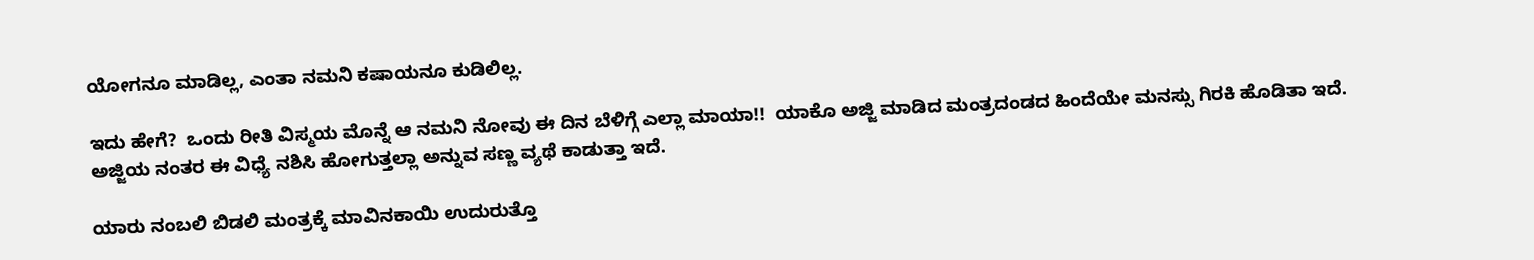ಯೋಗನೂ ಮಾಡಿಲ್ಲ, ಎಂತಾ ನಮನಿ ಕಷಾಯನೂ ಕುಡಿಲಿಲ್ಲ.

ಇದು ಹೇಗೆ?  ಒಂದು ರೀತಿ ವಿಸ್ಮಯ ಮೊನ್ನೆ ಆ ನಮನಿ ನೋವು ಈ ದಿನ ಬೆಳಿಗ್ಗೆ ಎಲ್ಲಾ ಮಾಯಾ!!  ಯಾಕೊ ಅಜ್ಜಿ ಮಾಡಿದ ಮಂತ್ರದಂಡದ ಹಿಂದೆಯೇ ಮನಸ್ಸು ಗಿರಕಿ ಹೊಡಿತಾ ಇದೆ.  ಅಜ್ಜಿಯ ನಂತರ ಈ ವಿಧ್ಯೆ ನಶಿಸಿ ಹೋಗುತ್ತಲ್ಲಾ ಅನ್ನುವ ಸಣ್ಣ ವ್ಯಥೆ ಕಾಡುತ್ತಾ ಇದೆ.

ಯಾರು ನಂಬಲಿ ಬಿಡಲಿ ಮಂತ್ರಕ್ಕೆ ಮಾವಿನಕಾಯಿ ಉದುರುತ್ತೊ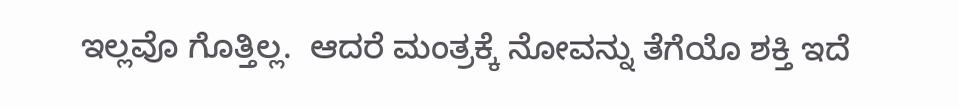ಇಲ್ಲವೊ ಗೊತ್ತಿಲ್ಲ.  ಆದರೆ ಮಂತ್ರಕ್ಕೆ ನೋವನ್ನು ತೆಗೆಯೊ ಶಕ್ತಿ ಇದೆ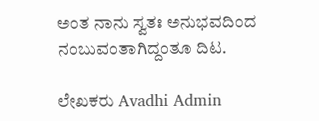ಅಂತ ನಾನು ಸ್ವತಃ ಅನುಭವದಿಂದ ನಂಬುವಂತಾಗಿದ್ದಂತೂ ದಿಟ.

ಲೇಖಕರು Avadhi Admin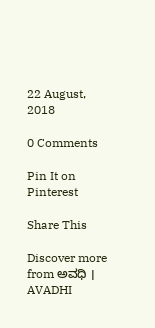22 August, 2018

0 Comments

Pin It on Pinterest

Share This

Discover more from ಅವಧಿ । AVADHI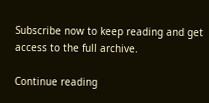Subscribe now to keep reading and get access to the full archive.

Continue reading